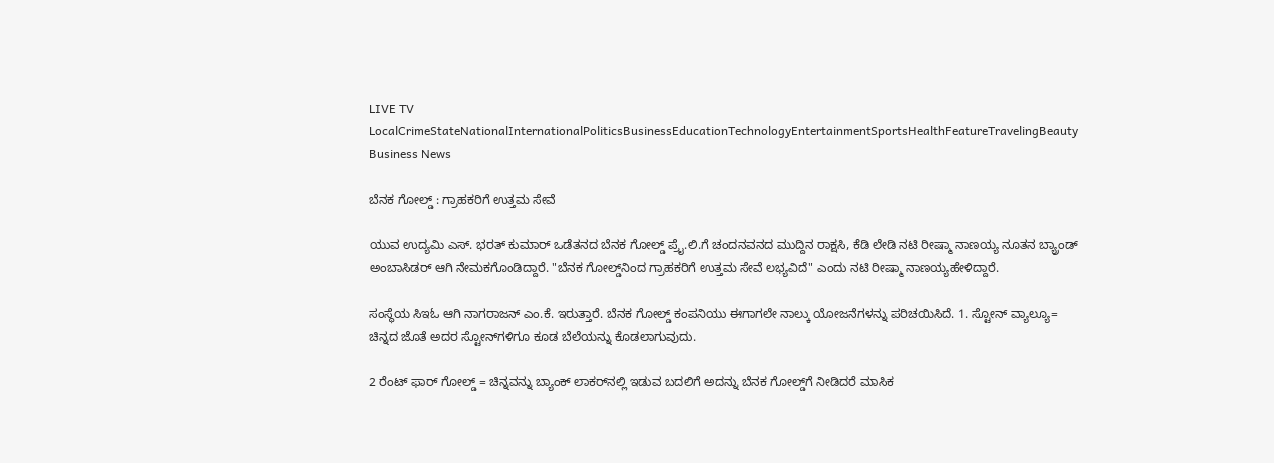LIVE TV LocalCrimeStateNationalInternationalPoliticsBusinessEducationTechnologyEntertainmentSportsHealthFeatureTravelingBeauty
Business News

ಬೆನಕ ಗೋಲ್ಡ್‌ : ಗ್ರಾಹಕರಿಗೆ ಉತ್ತಮ ಸೇವೆ

ಯುವ ಉದ್ಯಮಿ ಎಸ್. ಭರತ್ ಕುಮಾರ್ ಒಡೆತನದ ಬೆನಕ ಗೋಲ್ಡ್ ಪ್ರೈ.ಲಿ.ಗೆ ಚಂದನವನದ ಮುದ್ದಿನ ರಾಕ್ಷಸಿ, ಕೆಡಿ ಲೇಡಿ ನಟಿ ರೀಷ್ಮಾ ನಾಣಯ್ಯ ನೂತನ ಬ್ಯ್ರಾಂಡ್ ಅಂಬಾಸಿಡರ್ ಆಗಿ ನೇಮಕಗೊಂಡಿದ್ದಾರೆ. "ಬೆನಕ ಗೋಲ್ಡ್‌ನಿಂದ ಗ್ರಾಹಕರಿಗೆ ಉತ್ತಮ ಸೇವೆ ಲಭ್ಯವಿದೆ" ಎಂದು ನಟಿ ರೀಷ್ಮಾ ನಾಣಯ್ಯಹೇಳಿದ್ದಾರೆ.

ಸಂಸ್ಥೆಯ ಸಿಇಓ ಆಗಿ ನಾಗರಾಜನ್ ಎಂ.ಕೆ. ಇರುತ್ತಾರೆ. ಬೆನಕ ಗೋಲ್ಡ್ ಕಂಪನಿಯು ಈಗಾಗಲೇ ನಾಲ್ಕು ಯೋಜನೆಗಳನ್ನು ಪರಿಚಯಿಸಿದೆ. 1. ಸ್ಟೋನ್ ವ್ಯಾಲ್ಯೂ= ಚಿನ್ನದ ಜೊತೆ ಅದರ ಸ್ಟೋನ್‌ಗಳಿಗೂ ಕೂಡ ಬೆಲೆಯನ್ನು ಕೊಡಲಾಗುವುದು.

2 ರೆಂಟ್ ಫಾರ್ ಗೋಲ್ಡ್ = ಚಿನ್ನವನ್ನು ಬ್ಯಾಂಕ್ ಲಾಕರ್‌ನಲ್ಲಿ ಇಡುವ ಬದಲಿಗೆ ಅದನ್ನು ಬೆನಕ ಗೋಲ್ಡ್‌ಗೆ ನೀಡಿದರೆ ಮಾಸಿಕ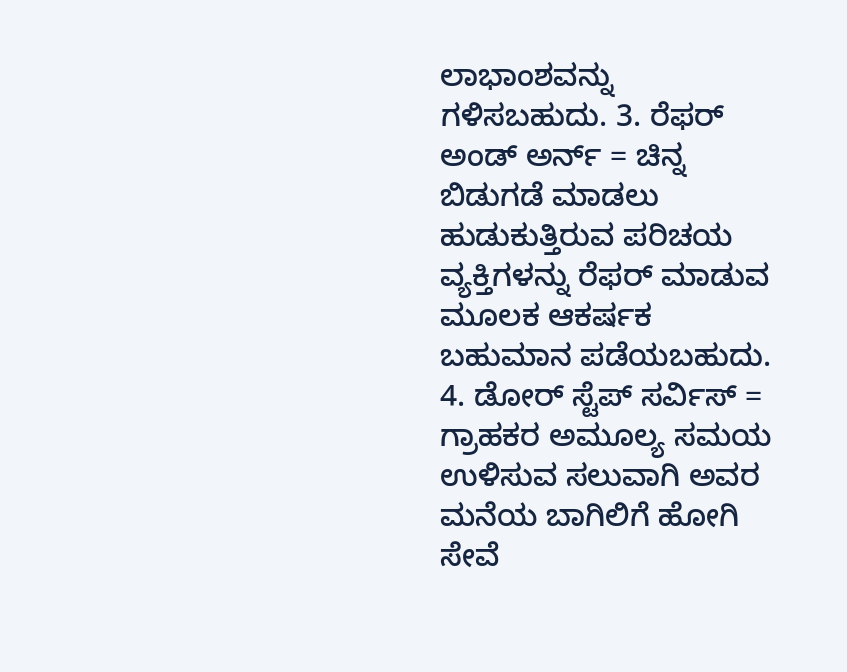ಲಾಭಾಂಶವನ್ನು ಗಳಿಸಬಹುದು. 3. ರೆಫರ್ ಅಂಡ್ ಅರ್ನ್ = ಚಿನ್ನ ಬಿಡುಗಡೆ ಮಾಡಲು ಹುಡುಕುತ್ತಿರುವ ಪರಿಚಯ ವ್ಯಕ್ತಿಗಳನ್ನು ರೆಫರ್ ಮಾಡುವ ಮೂಲಕ ಆಕರ್ಷಕ ಬಹುಮಾನ ಪಡೆಯಬಹುದು. 4. ಡೋರ್ ಸ್ಟೆಪ್ ಸರ್ವಿಸ್ = ಗ್ರಾಹಕರ ಅಮೂಲ್ಯ ಸಮಯ ಉಳಿಸುವ ಸಲುವಾಗಿ ಅವರ ಮನೆಯ ಬಾಗಿಲಿಗೆ ಹೋಗಿ ಸೇವೆ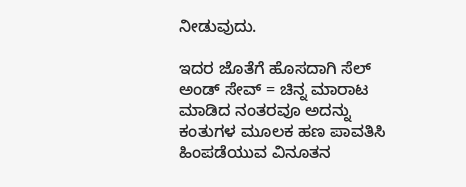ನೀಡುವುದು.

ಇದರ ಜೊತೆಗೆ ಹೊಸದಾಗಿ ಸೆಲ್ ಅಂಡ್ ಸೇವ್ = ಚಿನ್ನ ಮಾರಾಟ ಮಾಡಿದ ನಂತರವೂ ಅದನ್ನು ಕಂತುಗಳ ಮೂಲಕ ಹಣ ಪಾವತಿಸಿ ಹಿಂಪಡೆಯುವ ವಿನೂತನ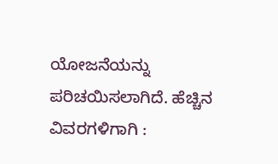ಯೋಜನೆಯನ್ನು ಪರಿಚಯಿಸಲಾಗಿದೆ. ಹೆಚ್ಚಿನ ವಿವರಗಳಿಗಾಗಿ :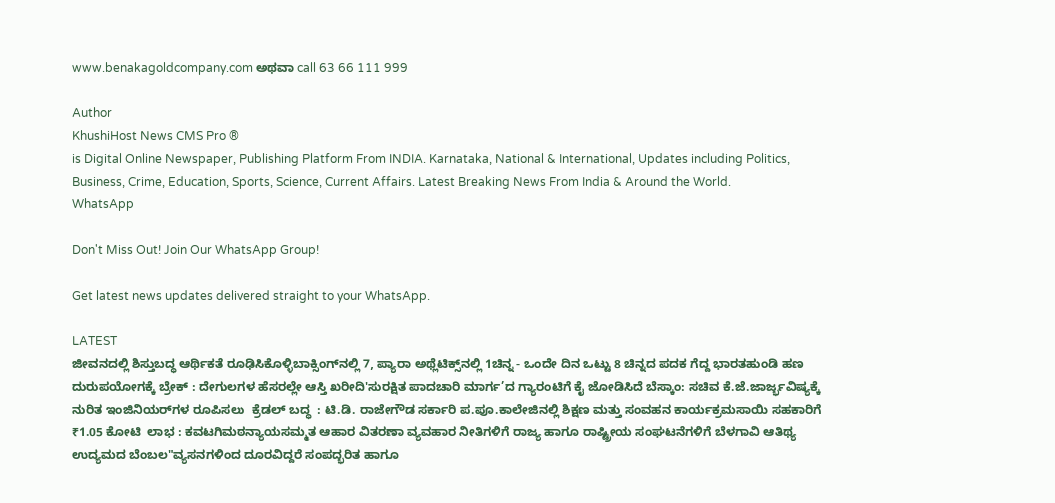www.benakagoldcompany.com ಅಥವಾ call 63 66 111 999

Author
KhushiHost News CMS Pro ®
is Digital Online Newspaper, Publishing Platform From INDIA. Karnataka, National & International, Updates including Politics, Business, Crime, Education, Sports, Science, Current Affairs. Latest Breaking News From India & Around the World.
WhatsApp

Don't Miss Out! Join Our WhatsApp Group!

Get latest news updates delivered straight to your WhatsApp.

LATEST
ಜೀವನದಲ್ಲಿ ಶಿಸ್ತುಬದ್ಧ ಆರ್ಥಿಕತೆ ರೂಢಿಸಿಕೊಳ್ಳಿಬಾಕ್ಸಿಂಗ್‌ನಲ್ಲಿ 7, ಪ್ಯಾರಾ ಅಥ್ಲೆಟಿಕ್ಸ್‌ನಲ್ಲಿ 1ಚಿನ್ನ - ಒಂದೇ ದಿನ ಒಟ್ಟು 8 ಚಿನ್ನದ ಪದಕ ಗೆದ್ದ ಭಾರತಹುಂಡಿ ಹಣ ದುರುಪಯೋಗಕ್ಕೆ ಬ್ರೇಕ್ : ದೇಗುಲಗಳ ಹೆಸರಲ್ಲೇ ಆಸ್ತಿ ಖರೀದಿ'ಸುರಕ್ಷಿತ ಪಾದಚಾರಿ ಮಾರ್ಗ’ದ ಗ್ಯಾರಂಟಿಗೆ ಕೈ ಜೋಡಿಸಿದೆ ಬೆಸ್ಕಾಂ: ಸಚಿವ ಕೆ.ಜೆ.ಜಾರ್ಜ್ಭವಿಷ್ಯಕ್ಕೆ ನುರಿತ ಇಂಜಿನಿಯರ್‌ಗಳ ರೂಪಿಸಲು  ಕ್ರೆಡಲ್‌ ಬದ್ಧ  : ಟಿ.ಡಿ. ರಾಜೇಗೌಡ ಸರ್ಕಾರಿ ಪ.ಪೂ.ಕಾಲೇಜಿನಲ್ಲಿ ಶಿಕ್ಷಣ ಮತ್ತು ಸಂವಹನ ಕಾರ್ಯಕ್ರಮಸಾಯಿ ಸಹಕಾರಿಗೆ ₹1.05 ಕೋಟಿ  ಲಾಭ : ಕವಟಗಿಮಠನ್ಯಾಯಸಮ್ಮತ ಆಹಾರ ವಿತರಣಾ ವ್ಯವಹಾರ ನೀತಿಗಳಿಗೆ ರಾಜ್ಯ ಹಾಗೂ ರಾಷ್ಟ್ರೀಯ ಸಂಘಟನೆಗಳಿಗೆ ಬೆಳಗಾವಿ ಆತಿಥ್ಯ ಉದ್ಯಮದ ಬೆಂಬಲ"ವ್ಯಸನಗಳಿಂದ ದೂರವಿದ್ದರೆ ಸಂಪದ್ಭರಿತ ಹಾಗೂ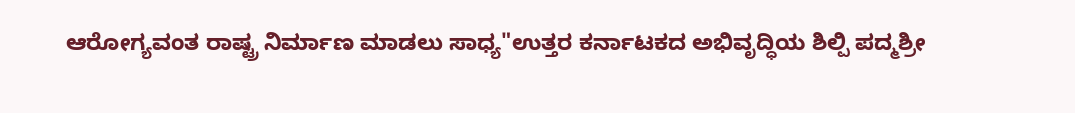ಆರೋಗ್ಯವಂತ ರಾಷ್ಟ್ರ ನಿರ್ಮಾಣ ಮಾಡಲು ಸಾಧ್ಯ"ಉತ್ತರ ಕರ್ನಾಟಕದ ಅಭಿವೃದ್ಧಿಯ ಶಿಲ್ಪಿ ಪದ್ಮಶ್ರೀ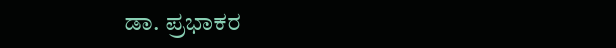ಡಾ. ಪ್ರಭಾಕರ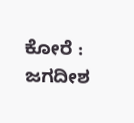ಕೋರೆ : ಜಗದೀಶ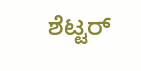ಶೆಟ್ಟರ್